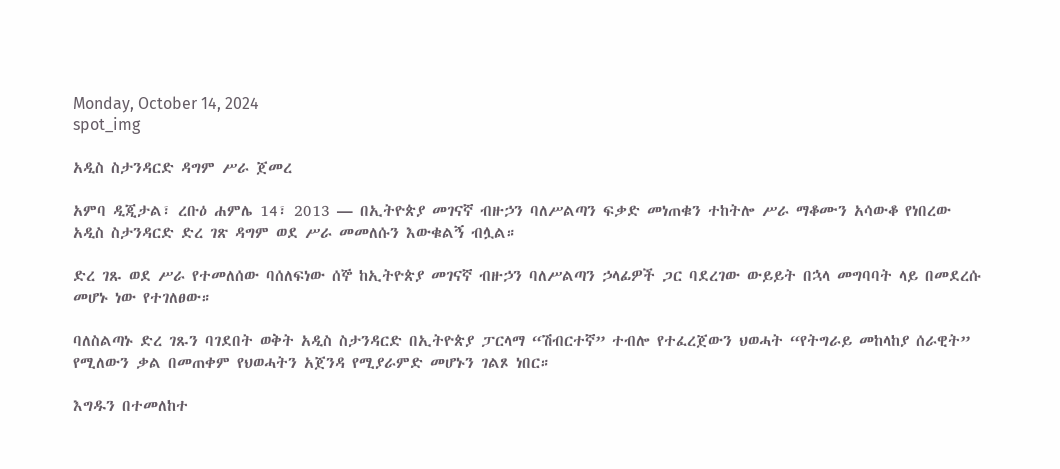Monday, October 14, 2024
spot_img

አዲስ ስታንዳርድ ዳግም ሥራ ጀመረ

አምባ ዲጂታል፣ ረቡዕ ሐምሌ 14፣ 2013 ― በኢትዮጵያ መገናኛ ብዙኃን ባለሥልጣን ፍቃድ መነጠቁን ተከትሎ ሥራ ማቆሙን አሳውቆ የነበረው አዲስ ስታንዳርድ ድረ ገጽ ዳግም ወደ ሥራ መመለሱን እውቁልኝ ብሏል።

ድረ ገጹ ወደ ሥራ የተመለሰው ባሰለፍነው ሰኞ ከኢትዮጵያ መገናኛ ብዙኃን ባለሥልጣን ኃላፊዎች ጋር ባደረገው ውይይት በኋላ መግባባት ላይ በመደረሱ መሆኑ ነው የተገለፀው።

ባለስልጣኑ ድረ ገጹን ባገደበት ወቅት አዲስ ስታንዳርድ በኢትዮጵያ ፓርላማ “ሽብርተኛ” ተብሎ የተፈረጀውን ህወሓት “የትግራይ መከላከያ ሰራዊት” የሚለውን ቃል በመጠቀም የህወሓትን አጀንዳ የሚያራምድ መሆኑን ገልጾ ነበር።

እግዱን በተመለከተ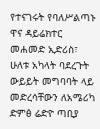የተናገሩት የባለሥልጣኑ ዋና ዳይሬክተር መሐመድ ኢድሪስ፣ ሁለቱ አካላት ባደረጉት ውይይት መግባባት ላይ መድረሳቸውን ለአሜሪካ ድምፅ ሬድዮ ጣቢያ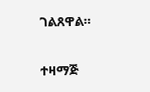ገልጸዋል።

ተዛማጅ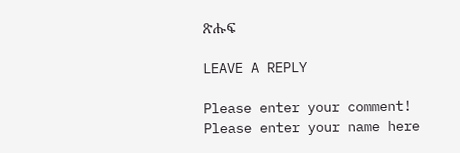ጽሑፍ

LEAVE A REPLY

Please enter your comment!
Please enter your name here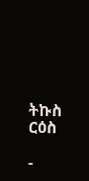ትኩስ ርዕስ

-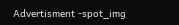Advertisment -spot_img